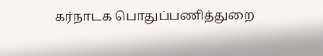கர்நாடக பொதுப்பணித்துறை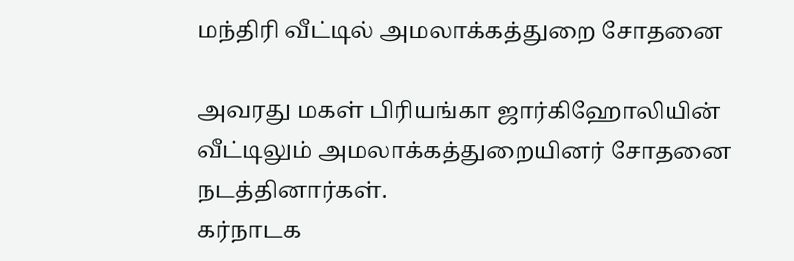மந்திரி வீட்டில் அமலாக்கத்துறை சோதனை

அவரது மகள் பிரியங்கா ஜார்கிஹோலியின் வீட்டிலும் அமலாக்கத்துறையினர் சோதனை நடத்தினார்கள்.
கர்நாடக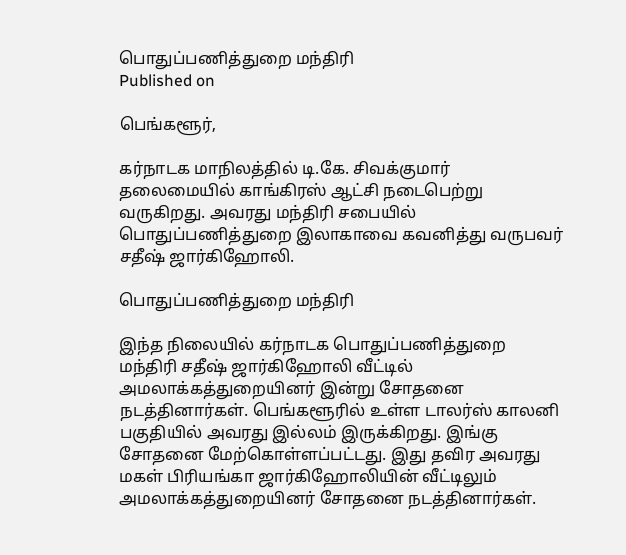பொதுப்பணித்துறை மந்திரி
Published on

பெங்களூர்,

கர்நாடக மாநிலத்தில் டி.கே. சிவக்குமார் தலைமையில் காங்கிரஸ் ஆட்சி நடைபெற்று வருகிறது. அவரது மந்திரி சபையில் பொதுப்பணித்துறை இலாகாவை கவனித்து வருபவர் சதீஷ் ஜார்கிஹோலி.

பொதுப்பணித்துறை மந்திரி

இந்த நிலையில் கர்நாடக பொதுப்பணித்துறை மந்திரி சதீஷ் ஜார்கிஹோலி வீட்டில் அமலாக்கத்துறையினர் இன்று சோதனை நடத்தினார்கள். பெங்களூரில் உள்ள டாலர்ஸ் காலனி பகுதியில் அவரது இல்லம் இருக்கிறது. இங்கு சோதனை மேற்கொள்ளப்பட்டது. இது தவிர அவரது மகள் பிரியங்கா ஜார்கிஹோலியின் வீட்டிலும் அமலாக்கத்துறையினர் சோதனை நடத்தினார்கள்.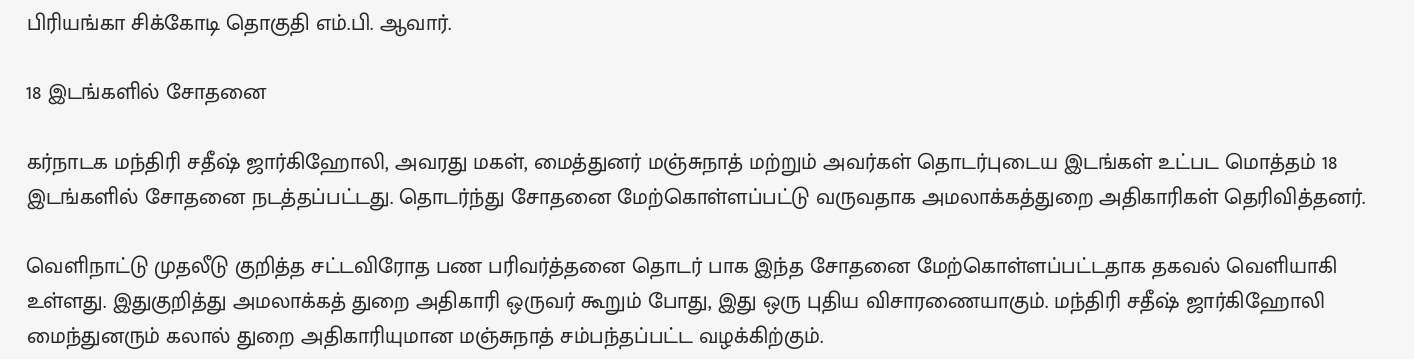பிரியங்கா சிக்கோடி தொகுதி எம்.பி. ஆவார்.

18 இடங்களில் சோதனை

கர்நாடக மந்திரி சதீஷ் ஜார்கிஹோலி, அவரது மகள், மைத்துனர் மஞ்சுநாத் மற்றும் அவர்கள் தொடர்புடைய இடங்கள் உட்பட மொத்தம் 18 இடங்களில் சோதனை நடத்தப்பட்டது. தொடர்ந்து சோதனை மேற்கொள்ளப்பட்டு வருவதாக அமலாக்கத்துறை அதிகாரிகள் தெரிவித்தனர்.

வெளிநாட்டு முதலீடு குறித்த சட்டவிரோத பண பரிவர்த்தனை தொடர் பாக இந்த சோதனை மேற்கொள்ளப்பட்டதாக தகவல் வெளியாகி உள்ளது. இதுகுறித்து அமலாக்கத் துறை அதிகாரி ஒருவர் கூறும் போது, இது ஒரு புதிய விசாரணையாகும். மந்திரி சதீஷ் ஜார்கிஹோலி மைந்துனரும் கலால் துறை அதிகாரியுமான மஞ்சுநாத் சம்பந்தப்பட்ட வழக்கிற்கும்.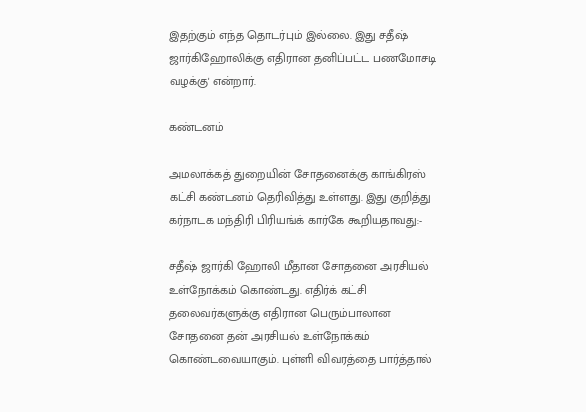இதற்கும் எந்த தொடர்பும் இல்லை. இது சதீஷ் ஜார்கிஹோலிக்கு எதிரான தனிப்பட்ட பணமோசடி வழக்கு' என்றார்.

கண்டனம்

அமலாக்கத் துறையின் சோதனைக்கு காங்கிரஸ் கட்சி கண்டனம் தெரிவித்து உள்ளது. இது குறித்து கர்நாடக மந்திரி பிரியங்க் கார்கே கூறியதாவது:-

சதீஷ் ஜார்கி ஹோலி மீதான சோதனை அரசியல் உள்நோக்கம் கொண்டது. எதிர்க் கட்சி தலைவர்களுக்கு எதிரான பெரும்பாலான சோதனை தன் அரசியல் உள்நோக்கம் கொண்டவையாகும். புள்ளி விவரத்தை பார்த்தால்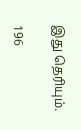இது தெரியும்.

196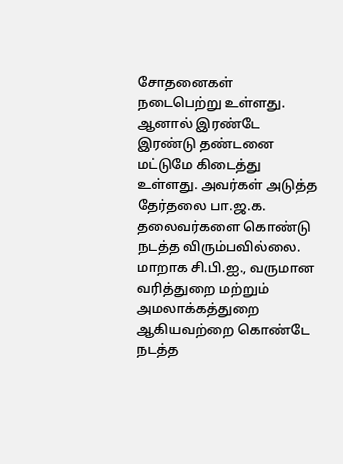சோதனைகள் நடைபெற்று உள்ளது. ஆனால் இரண்டே இரண்டு தண்டனை மட்டுமே கிடைத்து உள்ளது. அவர்கள் அடுத்த தேர்தலை பா.ஜ.க. தலைவர்களை கொண்டு நடத்த விரும்பவில்லை. மாறாக சி.பி.ஐ., வருமான வரித்துறை மற்றும் அமலாக்கத்துறை ஆகியவற்றை கொண்டே நடத்த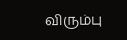விரும்பு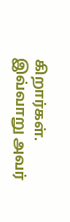கிறார்கள். இவ்வாறு அவர்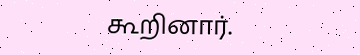கூறினார்.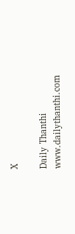X

Daily Thanthi
www.dailythanthi.com